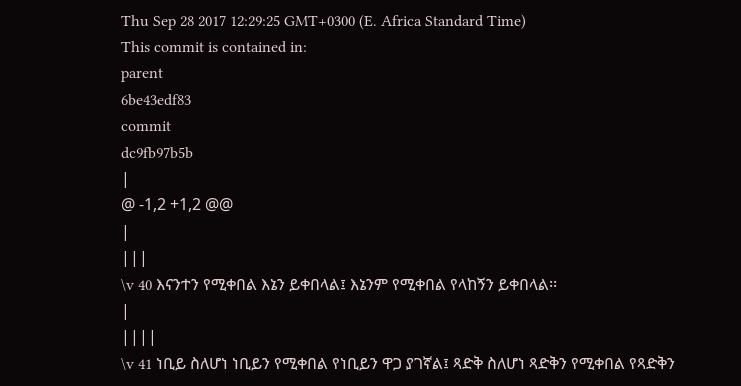Thu Sep 28 2017 12:29:25 GMT+0300 (E. Africa Standard Time)
This commit is contained in:
parent
6be43edf83
commit
dc9fb97b5b
|
@ -1,2 +1,2 @@
|
|||
\v 40 እናንተን የሚቀበል እኔን ይቀበላል፤ እኔንም የሚቀበል የላከኝን ይቀበላል፡፡
|
||||
\v 41 ነቢይ ስለሆነ ነቢይን የሚቀበል የነቢይን ዋጋ ያገኛል፤ ጻድቅ ስለሆነ ጻድቅን የሚቀበል የጻድቅን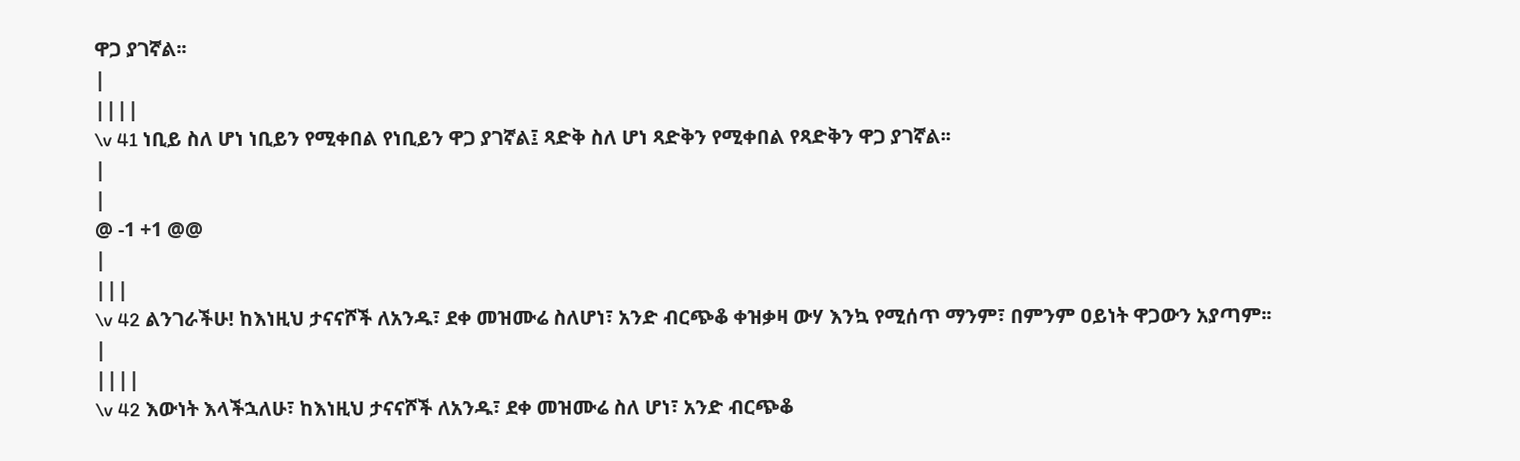ዋጋ ያገኛል፡፡
|
||||
\v 41 ነቢይ ስለ ሆነ ነቢይን የሚቀበል የነቢይን ዋጋ ያገኛል፤ ጻድቅ ስለ ሆነ ጻድቅን የሚቀበል የጻድቅን ዋጋ ያገኛል፡፡
|
|
@ -1 +1 @@
|
|||
\v 42 ልንገራችሁ! ከእነዚህ ታናናሾች ለአንዱ፣ ደቀ መዝሙሬ ስለሆነ፣ አንድ ብርጭቆ ቀዝቃዛ ውሃ እንኳ የሚሰጥ ማንም፣ በምንም ዐይነት ዋጋውን አያጣም፡፡
|
||||
\v 42 እውነት እላችኋለሁ፣ ከእነዚህ ታናናሾች ለአንዱ፣ ደቀ መዝሙሬ ስለ ሆነ፣ አንድ ብርጭቆ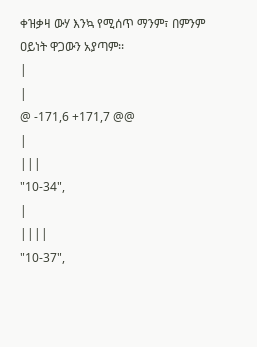ቀዝቃዛ ውሃ እንኳ የሚሰጥ ማንም፣ በምንም ዐይነት ዋጋውን አያጣም፡፡
|
|
@ -171,6 +171,7 @@
|
|||
"10-34",
|
||||
"10-37",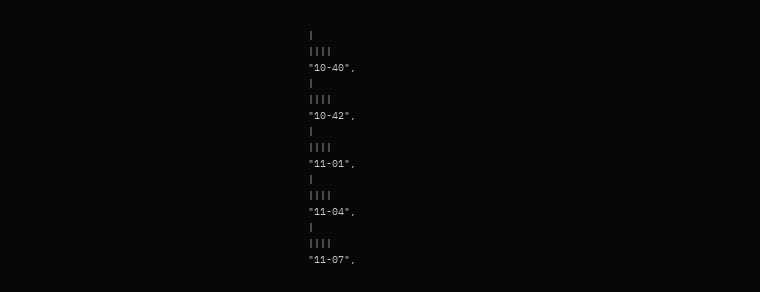|
||||
"10-40",
|
||||
"10-42",
|
||||
"11-01",
|
||||
"11-04",
|
||||
"11-07",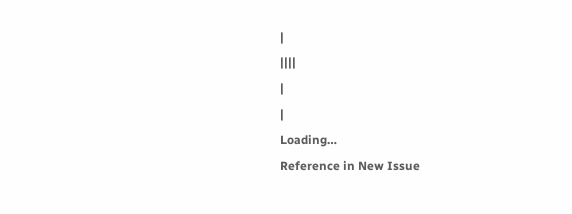|
||||
|
|
Loading…
Reference in New Issue